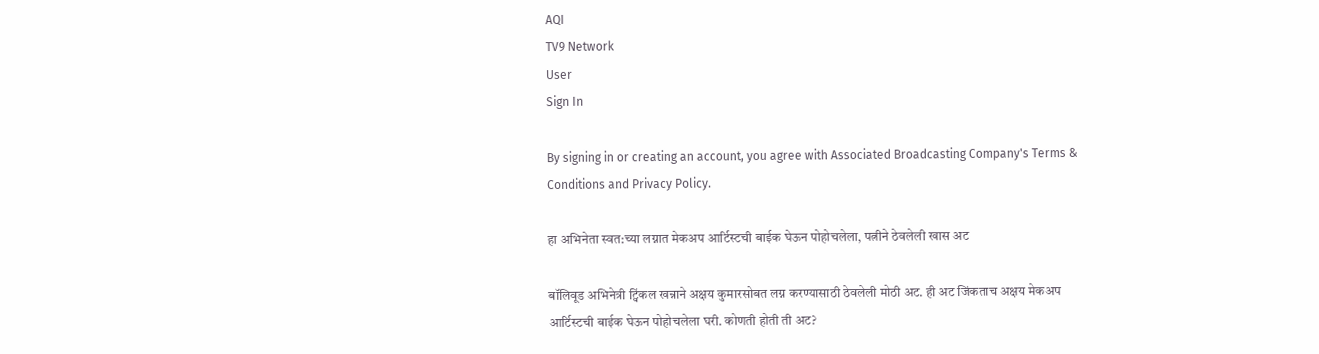AQI
TV9 Network
User
Sign In

By signing in or creating an account, you agree with Associated Broadcasting Company's Terms & Conditions and Privacy Policy.

हा अभिनेता स्वत:च्या लग्नात मेकअप आर्टिस्टची बाईक घेऊन पोहोचलेला, पत्नीने ठेवलेली खास अट

बॉलिवूड अभिनेत्री ट्विंकल खन्नाने अक्षय कुमारसोबत लग्न करण्यासाठी ठेवलेली मोठी अट. ही अट जिंकताच अक्षय मेकअप आर्टिस्टची बाईक घेऊन पोहोचलेला घरी. कोणती होती ती अट?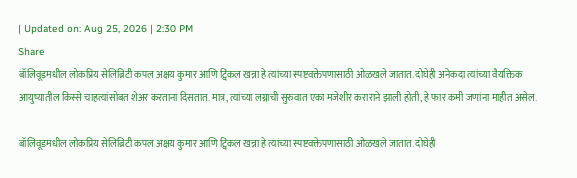| Updated on: Aug 25, 2026 | 2:30 PM
Share
बॉलिवूडमधील लोकप्रिय सेलिब्रिटी कपल अक्षय कुमार आणि ट्विंकल खन्ना हे त्यांच्या स्पष्टवक्तेपणासाठी ओळखले जातात. दोघेही अनेकदा त्यांच्या वैयक्तिक आयुष्यातील किस्से चाहत्यांसोबत शेअर करताना दिसतात. मात्र, त्यांच्या लग्नाची सुरुवात एका मजेशीर कराराने झाली होती, हे फार कमी जणांना माहीत असेल.

बॉलिवूडमधील लोकप्रिय सेलिब्रिटी कपल अक्षय कुमार आणि ट्विंकल खन्ना हे त्यांच्या स्पष्टवक्तेपणासाठी ओळखले जातात. दोघेही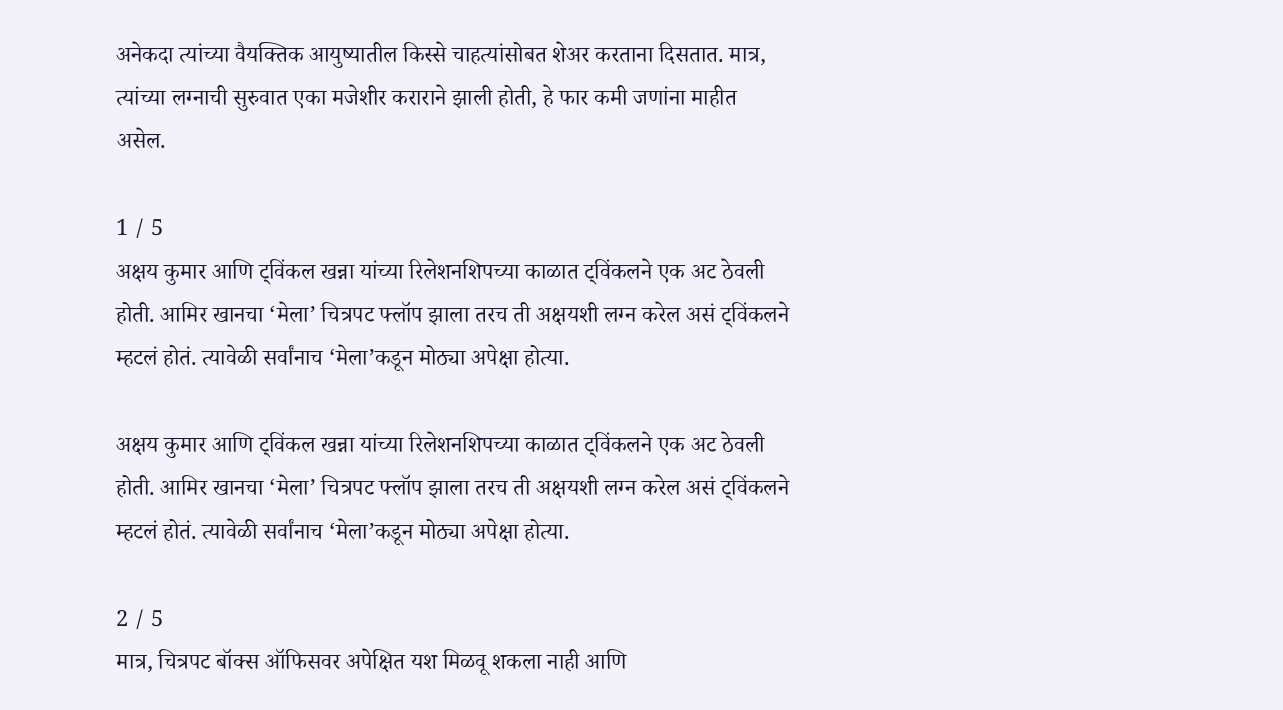अनेकदा त्यांच्या वैयक्तिक आयुष्यातील किस्से चाहत्यांसोबत शेअर करताना दिसतात. मात्र, त्यांच्या लग्नाची सुरुवात एका मजेशीर कराराने झाली होती, हे फार कमी जणांना माहीत असेल.

1 / 5
अक्षय कुमार आणि ट्विंकल खन्ना यांच्या रिलेशनशिपच्या काळात ट्विंकलने एक अट ठेवली होती. आमिर खानचा ‘मेला’ चित्रपट फ्लॉप झाला तरच ती अक्षयशी लग्न करेल असं ट्विंकलने म्हटलं होतं. त्यावेळी सर्वांनाच ‘मेला’कडून मोठ्या अपेक्षा होत्या.

अक्षय कुमार आणि ट्विंकल खन्ना यांच्या रिलेशनशिपच्या काळात ट्विंकलने एक अट ठेवली होती. आमिर खानचा ‘मेला’ चित्रपट फ्लॉप झाला तरच ती अक्षयशी लग्न करेल असं ट्विंकलने म्हटलं होतं. त्यावेळी सर्वांनाच ‘मेला’कडून मोठ्या अपेक्षा होत्या.

2 / 5
मात्र, चित्रपट बॉक्स ऑफिसवर अपेक्षित यश मिळवू शकला नाही आणि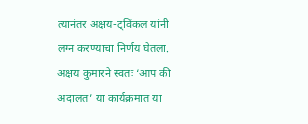त्यानंतर अक्षय-ट्विंकल यांनी लग्न करण्याचा निर्णय घेतला. अक्षय कुमारने स्वतः ‘आप की अदालत’ या कार्यक्रमात या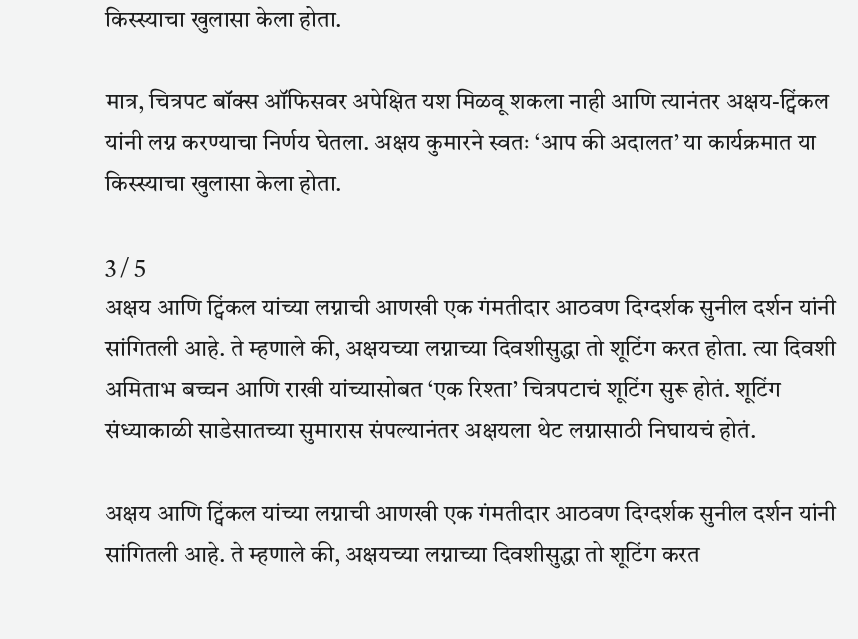किस्स्याचा खुलासा केला होता.

मात्र, चित्रपट बॉक्स ऑफिसवर अपेक्षित यश मिळवू शकला नाही आणि त्यानंतर अक्षय-ट्विंकल यांनी लग्न करण्याचा निर्णय घेतला. अक्षय कुमारने स्वतः ‘आप की अदालत’ या कार्यक्रमात या किस्स्याचा खुलासा केला होता.

3 / 5
अक्षय आणि ट्विंकल यांच्या लग्नाची आणखी एक गंमतीदार आठवण दिग्दर्शक सुनील दर्शन यांनी सांगितली आहे. ते म्हणाले की, अक्षयच्या लग्नाच्या दिवशीसुद्धा तो शूटिंग करत होता. त्या दिवशी अमिताभ बच्चन आणि राखी यांच्यासोबत ‘एक रिश्ता’ चित्रपटाचं शूटिंग सुरू होतं. शूटिंग संध्याकाळी साडेसातच्या सुमारास संपल्यानंतर अक्षयला थेट लग्नासाठी निघायचं होतं.

अक्षय आणि ट्विंकल यांच्या लग्नाची आणखी एक गंमतीदार आठवण दिग्दर्शक सुनील दर्शन यांनी सांगितली आहे. ते म्हणाले की, अक्षयच्या लग्नाच्या दिवशीसुद्धा तो शूटिंग करत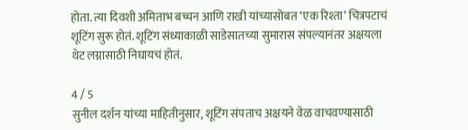होता. त्या दिवशी अमिताभ बच्चन आणि राखी यांच्यासोबत ‘एक रिश्ता’ चित्रपटाचं शूटिंग सुरू होतं. शूटिंग संध्याकाळी साडेसातच्या सुमारास संपल्यानंतर अक्षयला थेट लग्नासाठी निघायचं होतं.

4 / 5
सुनील दर्शन यांच्या माहितीनुसार, शूटिंग संपताच अक्षयने वेळ वाचवण्यासाठी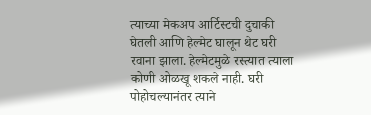त्याच्या मेकअप आर्टिस्टची दुचाकी घेतली आणि हेल्मेट घालून थेट घरी रवाना झाला. हेल्मेटमुळे रस्त्यात त्याला कोणी ओळखू शकले नाही. घरी पोहोचल्यानंतर त्याने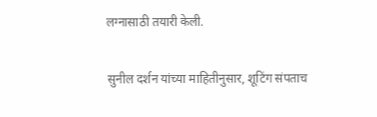लग्नासाठी तयारी केली.

सुनील दर्शन यांच्या माहितीनुसार, शूटिंग संपताच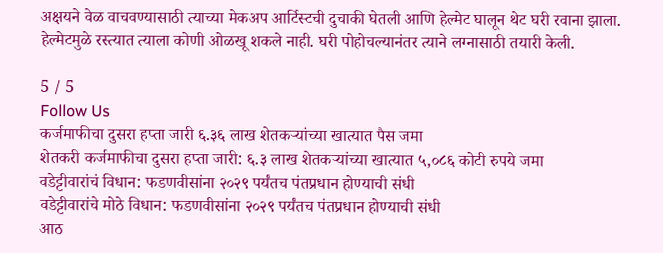अक्षयने वेळ वाचवण्यासाठी त्याच्या मेकअप आर्टिस्टची दुचाकी घेतली आणि हेल्मेट घालून थेट घरी रवाना झाला. हेल्मेटमुळे रस्त्यात त्याला कोणी ओळखू शकले नाही. घरी पोहोचल्यानंतर त्याने लग्नासाठी तयारी केली.

5 / 5
Follow Us
कर्जमाफीचा दुसरा हप्ता जारी ६.३६ लाख शेतकऱ्यांच्या खात्यात पैस जमा
शेतकरी कर्जमाफीचा दुसरा हप्ता जारी: ६.३ लाख शेतकऱ्यांच्या खात्यात ५,०८६ कोटी रुपये जमा
वडेट्टीवारांचं विधान: फडणवीसांना २०२९ पर्यंतच पंतप्रधान होण्याची संधी
वडेट्टीवारांचे मोठे विधान: फडणवीसांना २०२९ पर्यंतच पंतप्रधान होण्याची संधी
आठ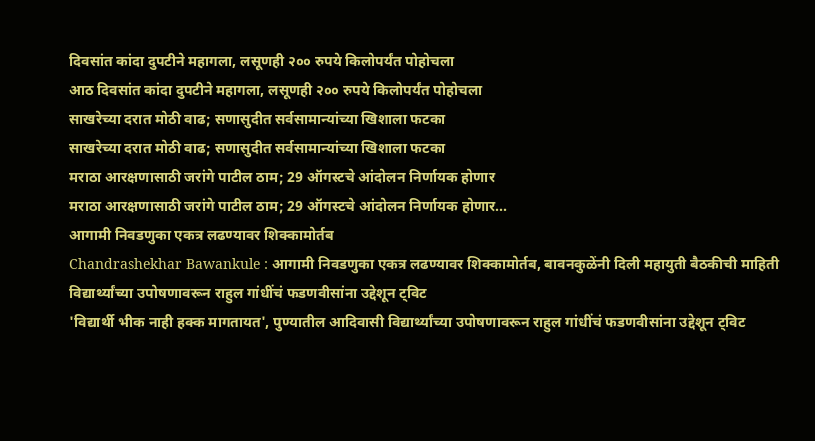दिवसांत कांदा दुपटीने महागला, लसूणही २०० रुपये किलोपर्यंत पोहोचला
आठ दिवसांत कांदा दुपटीने महागला, लसूणही २०० रुपये किलोपर्यंत पोहोचला
साखरेच्या दरात मोठी वाढ; सणासुदीत सर्वसामान्यांच्या खिशाला फटका
साखरेच्या दरात मोठी वाढ; सणासुदीत सर्वसामान्यांच्या खिशाला फटका
मराठा आरक्षणासाठी जरांगे पाटील ठाम; 29 ऑगस्टचे आंदोलन निर्णायक होणार
मराठा आरक्षणासाठी जरांगे पाटील ठाम; 29 ऑगस्टचे आंदोलन निर्णायक होणार...
आगामी निवडणुका एकत्र लढण्यावर शिक्कामोर्तब
Chandrashekhar Bawankule : आगामी निवडणुका एकत्र लढण्यावर शिक्कामोर्तब, बावनकुळेंनी दिली महायुती बैठकीची माहिती
विद्यार्थ्यांच्या उपोषणावरून राहुल गांधींचं फडणवीसांना उद्देशून ट्विट
'विद्यार्थी भीक नाही हक्क मागतायत', पुण्यातील आदिवासी विद्यार्थ्यांच्या उपोषणावरून राहुल गांधींचं फडणवीसांना उद्देशून ट्विट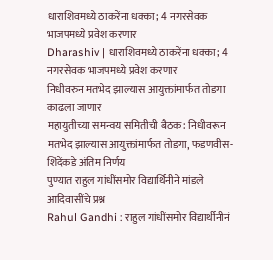धाराशिवमध्ये ठाकरेंना धक्का; 4 नगरसेवक भाजपमध्ये प्रवेश करणार
Dharashiv | धाराशिवमध्ये ठाकरेंना धक्का; 4 नगरसेवक भाजपमध्ये प्रवेश करणार
निधीवरुन मतभेद झाल्यास आयुक्तांमार्फत तोडगा काढला जाणार
महायुतीच्या समन्वय समितीची बैठक: निधीवरून मतभेद झाल्यास आयुक्तांमार्फत तोडगा, फडणवीस-शिंदेंकडे अंतिम निर्णय
पुण्यात राहुल गांधींसमोर विद्यार्थिनीने मांडले आदिवासींचे प्रश्न
Rahul Gandhi : राहुल गांधींसमोर विद्यार्थीनीनं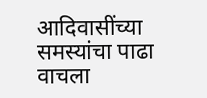आदिवासींच्या समस्यांचा पाढा वाचला